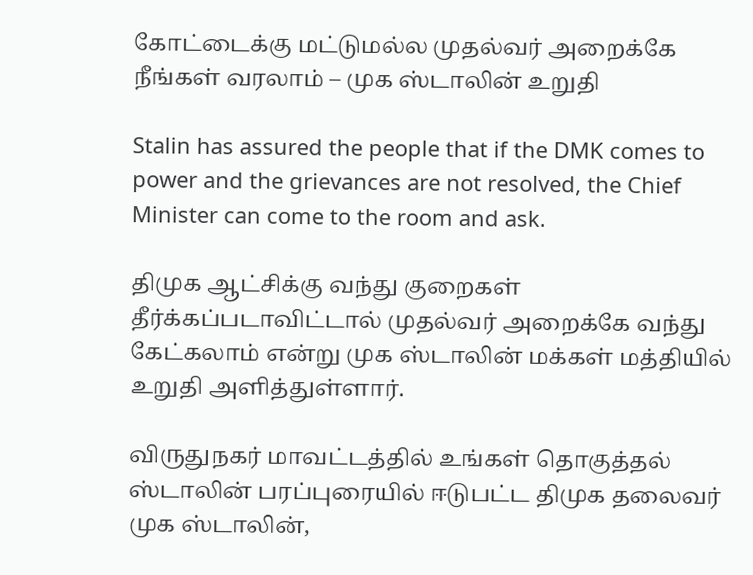கோட்டைக்கு மட்டுமல்ல முதல்வர் அறைக்கே நீங்கள் வரலாம் – முக ஸ்டாலின் உறுதி

Stalin has assured the people that if the DMK comes to power and the grievances are not resolved, the Chief Minister can come to the room and ask.

திமுக ஆட்சிக்கு வந்து குறைகள் தீர்க்கப்படாவிட்டால் முதல்வர் அறைக்கே வந்து கேட்கலாம் என்று முக ஸ்டாலின் மக்கள் மத்தியில் உறுதி அளித்துள்ளார்.

விருதுநகர் மாவட்டத்தில் உங்கள் தொகுத்தல் ஸ்டாலின் பரப்புரையில் ஈடுபட்ட திமுக தலைவர் முக ஸ்டாலின்,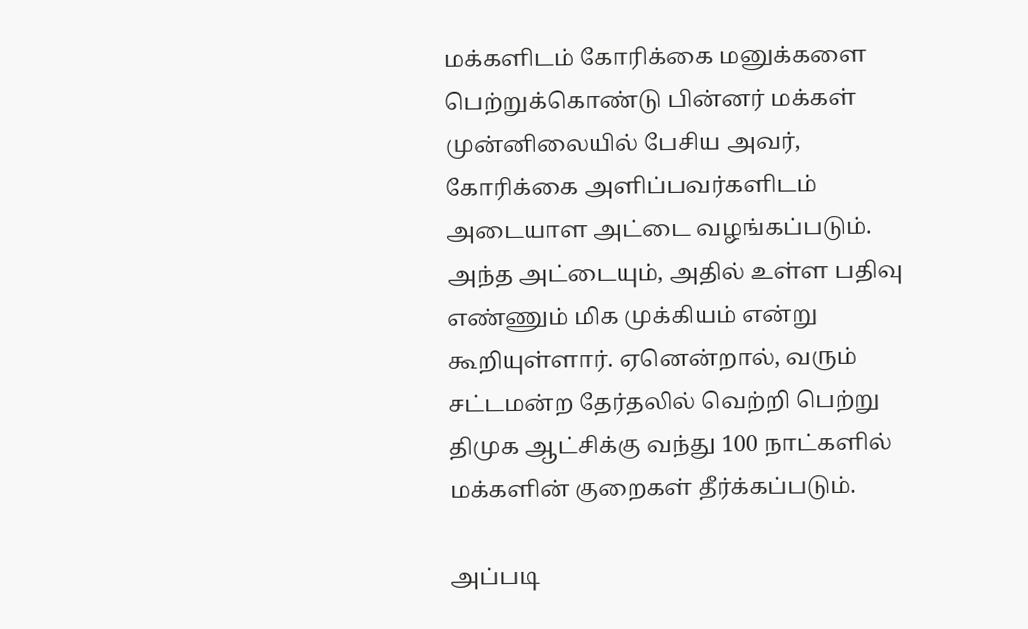மக்களிடம் கோரிக்கை மனுக்களை பெற்றுக்கொண்டு பின்னர் மக்கள் முன்னிலையில் பேசிய அவர், கோரிக்கை அளிப்பவர்களிடம் அடையாள அட்டை வழங்கப்படும். அந்த அட்டையும், அதில் உள்ள பதிவு எண்ணும் மிக முக்கியம் என்று கூறியுள்ளார். ஏனென்றால், வரும் சட்டமன்ற தேர்தலில் வெற்றி பெற்று திமுக ஆட்சிக்கு வந்து 100 நாட்களில் மக்களின் குறைகள் தீர்க்கப்படும்.

அப்படி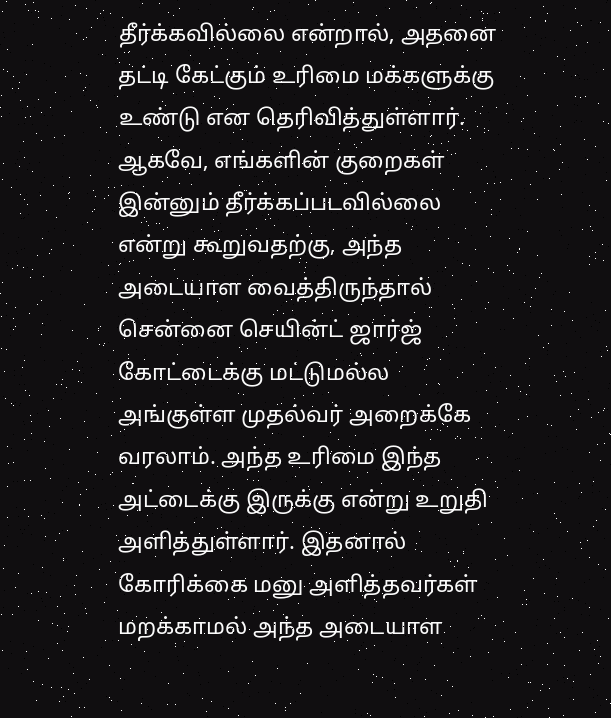தீர்க்கவில்லை என்றால், அதனை தட்டி கேட்கும் உரிமை மக்களுக்கு உண்டு என தெரிவித்துள்ளார். ஆகவே, எங்களின் குறைகள் இன்னும் தீர்க்கப்படவில்லை என்று கூறுவதற்கு, அந்த அடையாள வைத்திருந்தால் சென்னை செயின்ட் ஜார்ஜ் கோட்டைக்கு மட்டுமல்ல அங்குள்ள முதல்வர் அறைக்கே வரலாம். அந்த உரிமை இந்த அட்டைக்கு இருக்கு என்று உறுதி அளித்துள்ளார். இதனால் கோரிக்கை மனு அளித்தவர்கள் மறக்காமல் அந்த அடையாள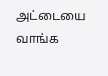அட்டையை வாங்க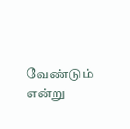வேண்டும் என்று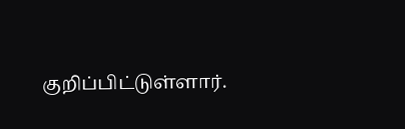குறிப்பிட்டுள்ளார்.